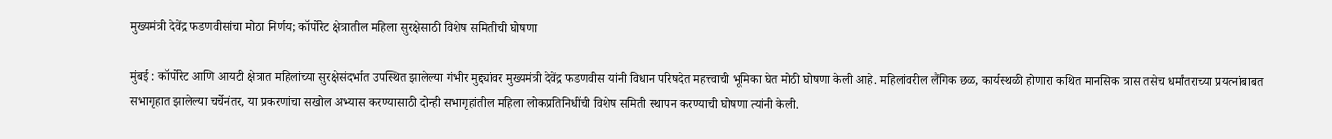मुख्यमंत्री देवेंद्र फडणवीसांचा मोठा निर्णय; कॉर्पोरेट क्षेत्रातील महिला सुरक्षेसाठी विशेष समितीची घोषणा

मुंबई : कॉर्पोरेट आणि आयटी क्षेत्रात महिलांच्या सुरक्षेसंदर्भात उपस्थित झालेल्या गंभीर मुद्द्यांवर मुख्यमंत्री देवेंद्र फडणवीस यांनी विधान परिषदेत महत्त्वाची भूमिका घेत मोठी घोषणा केली आहे. महिलांवरील लैंगिक छळ, कार्यस्थळी होणारा कथित मानसिक त्रास तसेच धर्मांतराच्या प्रयत्नांबाबत सभागृहात झालेल्या चर्चेनंतर, या प्रकरणांचा सखोल अभ्यास करण्यासाठी दोन्ही सभागृहांतील महिला लोकप्रतिनिधींची विशेष समिती स्थापन करण्याची घोषणा त्यांनी केली.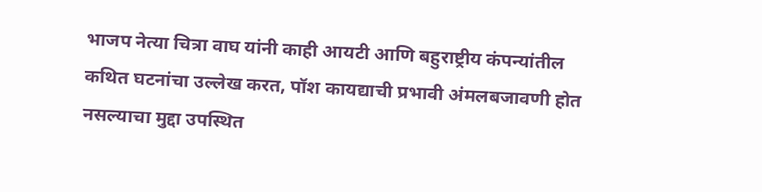भाजप नेत्या चित्रा वाघ यांनी काही आयटी आणि बहुराष्ट्रीय कंपन्यांतील कथित घटनांचा उल्लेख करत, पॉश कायद्याची प्रभावी अंमलबजावणी होत नसल्याचा मुद्दा उपस्थित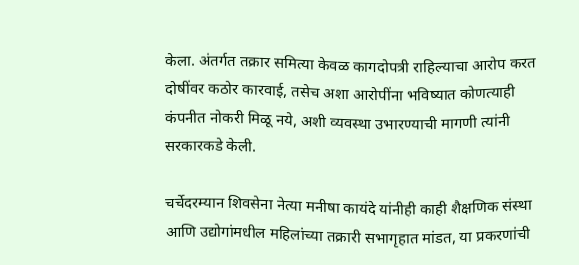केला. अंतर्गत तक्रार समित्या केवळ कागदोपत्री राहिल्याचा आरोप करत दोषींवर कठोर कारवाई, तसेच अशा आरोपींना भविष्यात कोणत्याही कंपनीत नोकरी मिळू नये, अशी व्यवस्था उभारण्याची मागणी त्यांनी सरकारकडे केली.

चर्चेदरम्यान शिवसेना नेत्या मनीषा कायंदे यांनीही काही शैक्षणिक संस्था आणि उद्योगांमधील महिलांच्या तक्रारी सभागृहात मांडत, या प्रकरणांची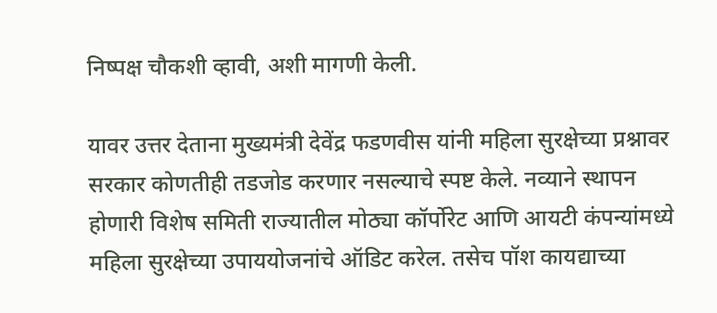निष्पक्ष चौकशी व्हावी, अशी मागणी केली.

यावर उत्तर देताना मुख्यमंत्री देवेंद्र फडणवीस यांनी महिला सुरक्षेच्या प्रश्नावर सरकार कोणतीही तडजोड करणार नसल्याचे स्पष्ट केले. नव्याने स्थापन होणारी विशेष समिती राज्यातील मोठ्या कॉर्पोरेट आणि आयटी कंपन्यांमध्ये महिला सुरक्षेच्या उपाययोजनांचे ऑडिट करेल. तसेच पॉश कायद्याच्या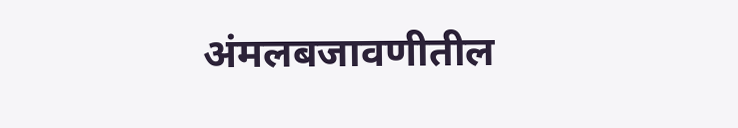अंमलबजावणीतील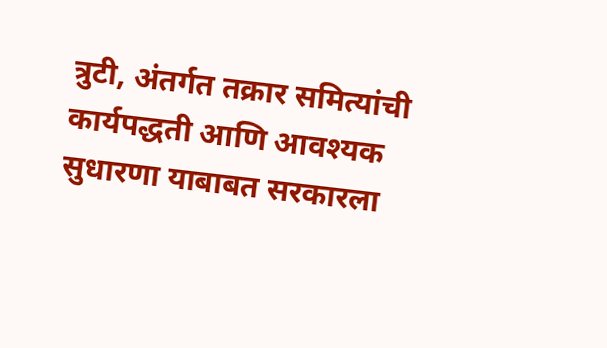त्रुटी, अंतर्गत तक्रार समित्यांची कार्यपद्धती आणि आवश्यक सुधारणा याबाबत सरकारला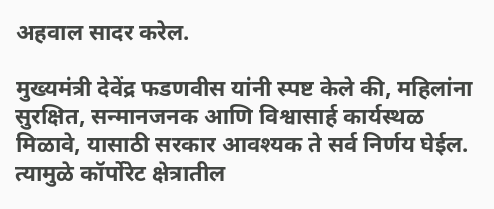अहवाल सादर करेल.

मुख्यमंत्री देवेंद्र फडणवीस यांनी स्पष्ट केले की, महिलांना सुरक्षित, सन्मानजनक आणि विश्वासार्ह कार्यस्थळ मिळावे, यासाठी सरकार आवश्यक ते सर्व निर्णय घेईल. त्यामुळे कॉर्पोरेट क्षेत्रातील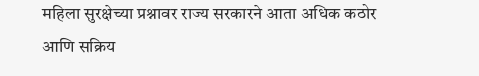महिला सुरक्षेच्या प्रश्नावर राज्य सरकारने आता अधिक कठोर आणि सक्रिय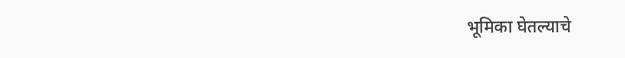भूमिका घेतल्याचे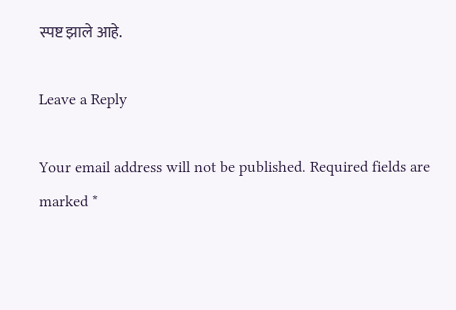स्पष्ट झाले आहे.

Leave a Reply

Your email address will not be published. Required fields are marked *